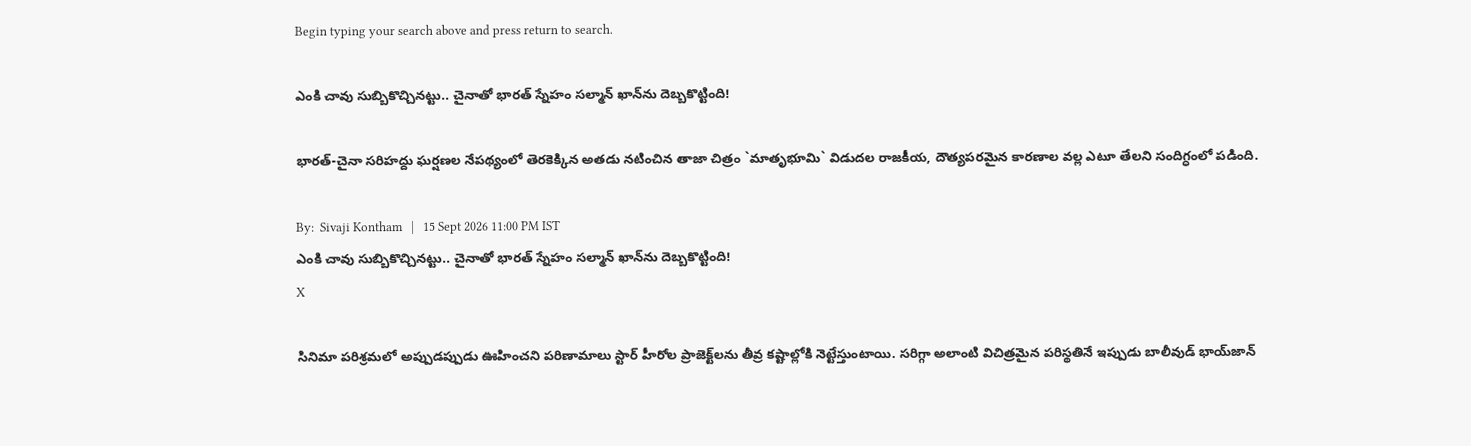Begin typing your search above and press return to search.

ఎంకి చావు సుబ్బికొచ్చినట్టు.. చైనాతో భారత్ స్నేహం సల్మాన్ ఖాన్‌ను దెబ్బకొట్టింది!

భారత్-చైనా సరిహద్దు ఘర్షణల నేపథ్యంలో తెరకెక్కిన అత‌డు న‌టించిన‌ తాజా చిత్రం `మాతృభూమి` విడుదల రాజకీయ, దౌత్యపరమైన కారణాల వల్ల ఎటూ తేలని సందిగ్ధంలో పడింది.

By:  Sivaji Kontham   |   15 Sept 2026 11:00 PM IST
ఎంకి చావు సుబ్బికొచ్చినట్టు.. చైనాతో భారత్ స్నేహం సల్మాన్ ఖాన్‌ను దెబ్బకొట్టింది!
X

సినిమా పరిశ్రమలో అప్పుడప్పుడు ఊహించని పరిణామాలు స్టార్ హీరోల ప్రాజెక్ట్‌లను తీవ్ర కష్టాల్లోకి నెట్టేస్తుంటాయి. సరిగ్గా అలాంటి విచిత్రమైన పరిస్థతినే ఇప్పుడు బాలీవుడ్ భాయ్‌జాన్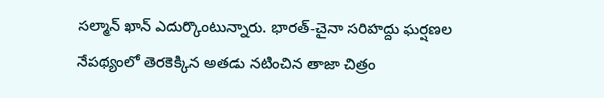సల్మాన్ ఖాన్ ఎదుర్కొంటున్నారు. భారత్-చైనా సరిహద్దు ఘర్షణల నేపథ్యంలో తెరకెక్కిన అత‌డు న‌టించిన‌ తాజా చిత్రం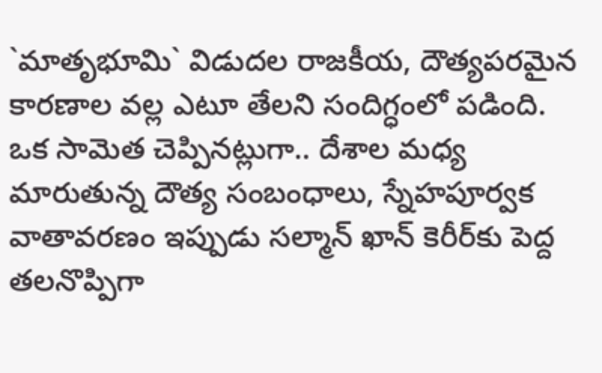`మాతృభూమి` విడుదల రాజకీయ, దౌత్యపరమైన కారణాల వల్ల ఎటూ తేలని సందిగ్ధంలో పడింది. ఒక సామెత చెప్పినట్లుగా.. దేశాల మధ్య మారుతున్న దౌత్య సంబంధాలు, స్నేహపూర్వక వాతావరణం ఇప్పుడు సల్మాన్ ఖాన్ కెరీర్‌కు పెద్ద తలనొప్పిగా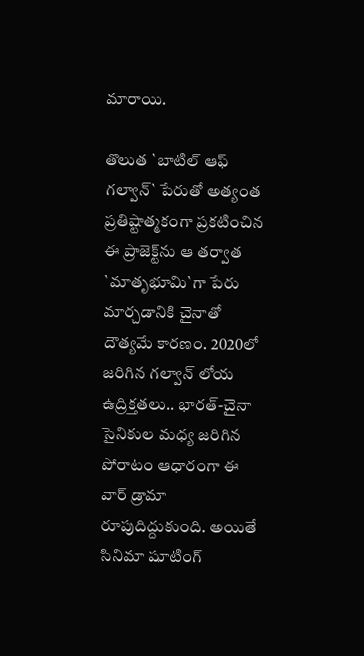మారాయి.

తొలుత `బాటిల్ ఆఫ్ గల్వాన్` పేరుతో అత్యంత ప్రతిష్టాత్మకంగా ప్రకటించిన ఈ ప్రాజెక్ట్‌ను ఆ తర్వాత `మాతృభూమి`గా పేరు మార్చడానికి చైనాతో దౌత్య‌మే కార‌ణం. 2020లో జరిగిన గల్వాన్ లోయ ఉద్రిక్తతలు.. భారత్-చైనా సైనికుల మధ్య జరిగిన పోరాటం ఆధారంగా ఈ వార్ డ్రామా రూపుదిద్దుకుంది. అయితే సినిమా షూటింగ్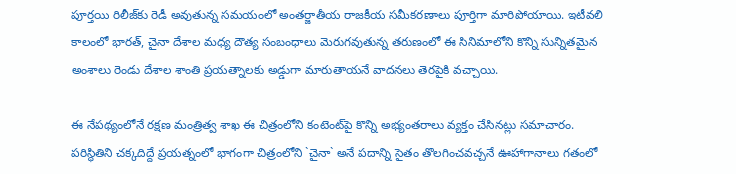పూర్తయి రిలీజ్‌కు రెడీ అవుతున్న సమయంలో అంతర్జాతీయ రాజకీయ సమీకరణాలు పూర్తిగా మారిపోయాయి. ఇటీవలి కాలంలో భారత్, చైనా దేశాల మధ్య దౌత్య సంబంధాలు మెరుగవుతున్న తరుణంలో ఈ సినిమాలోని కొన్ని సున్నితమైన అంశాలు రెండు దేశాల శాంతి ప్రయత్నాలకు అడ్డుగా మారుతాయనే వాదనలు తెరపైకి వచ్చాయి.

ఈ నేపథ్యంలోనే రక్షణ మంత్రిత్వ శాఖ ఈ చిత్రంలోని కంటెంట్‌పై కొన్ని అభ్యంతరాలు వ్యక్తం చేసినట్లు సమాచారం. పరిస్థితిని చక్కదిద్దే ప్రయత్నంలో భాగంగా చిత్రంలోని `చైనా` అనే పదాన్ని సైతం తొలగించవచ్చనే ఊహాగానాలు గతంలో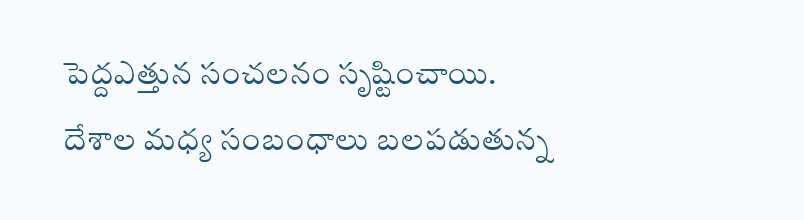పెద్దఎత్తున సంచలనం సృష్టించాయి. దేశాల మధ్య సంబంధాలు బలపడుతున్న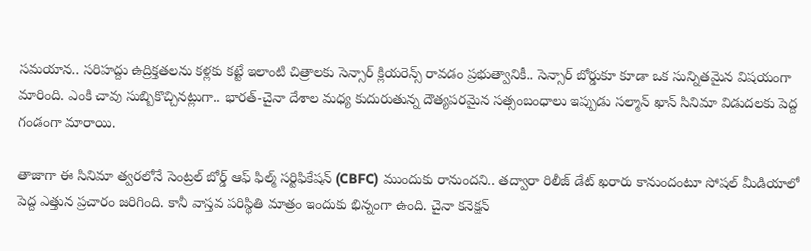సమయాన.. సరిహద్దు ఉద్రిక్తతలను కళ్లకు కట్టే ఇలాంటి చిత్రాలకు సెన్సార్ క్లియరెన్స్ రావడం ప్రభుత్వానికీ.. సెన్సార్ బోర్డుకూ కూడా ఒక సున్నితమైన విషయంగా మారింది. ఎంకి చావు సుబ్బికొచ్చినట్లుగా.. భారత్-చైనా దేశాల మధ్య కుదురుతున్న దౌత్యపరమైన సత్సంబంధాలు ఇప్పుడు సల్మాన్ ఖాన్ సినిమా విడుదలకు పెద్ద గండంగా మారాయి.

తాజాగా ఈ సినిమా త్వరలోనే సెంట్రల్ బోర్డ్ ఆఫ్ ఫిల్మ్ సర్టిఫికేషన్ (CBFC) ముందుకు రానుందని.. తద్వారా రిలీజ్ డేట్ ఖరారు కానుందంటూ సోషల్ మీడియాలో పెద్ద ఎత్తున ప్రచారం జరిగింది. కానీ వాస్తవ పరిస్థితి మాత్రం ఇందుకు భిన్నంగా ఉంది. చైనా కనెక్షన్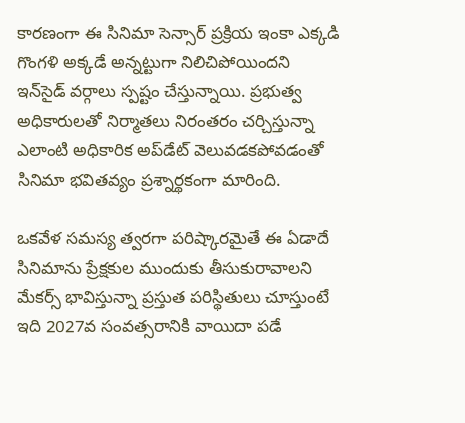కారణంగా ఈ సినిమా సెన్సార్ ప్రక్రియ ఇంకా ఎక్కడి గొంగళి అక్కడే అన్నట్టుగా నిలిచిపోయిందని ఇన్‌సైడ్ వర్గాలు స్పష్టం చేస్తున్నాయి. ప్రభుత్వ అధికారులతో నిర్మాతలు నిరంతరం చర్చిస్తున్నా ఎలాంటి అధికారిక అప్‌డేట్ వెలువడకపోవడంతో సినిమా భవితవ్యం ప్రశ్నార్థకంగా మారింది.

ఒకవేళ సమస్య త్వరగా పరిష్కారమైతే ఈ ఏడాదే సినిమాను ప్రేక్షకుల ముందుకు తీసుకురావాలని మేకర్స్ భావిస్తున్నా ప్రస్తుత పరిస్థితులు చూస్తుంటే ఇది 2027వ సంవత్సరానికి వాయిదా పడే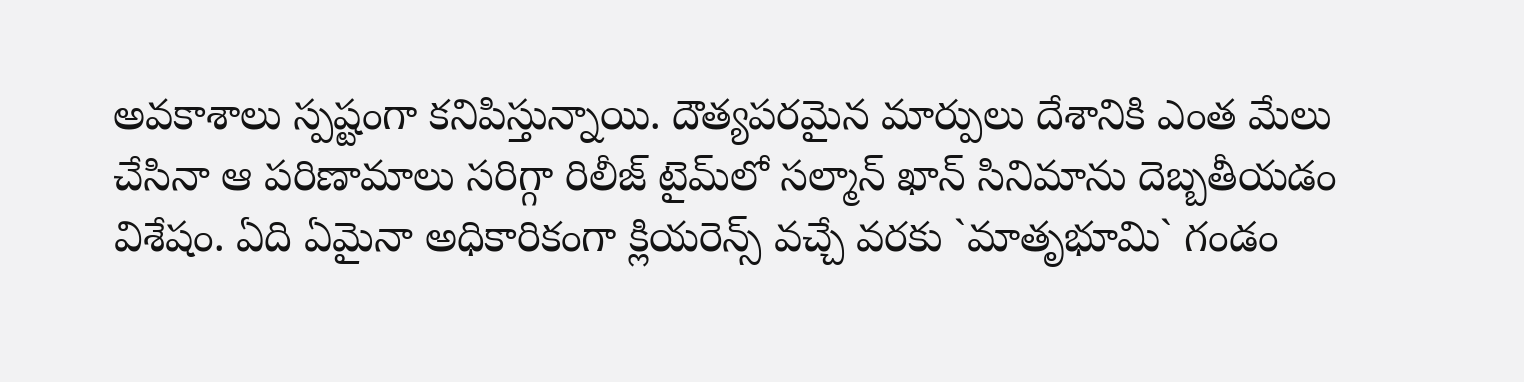అవకాశాలు స్పష్టంగా కనిపిస్తున్నాయి. దౌత్యపరమైన మార్పులు దేశానికి ఎంత మేలు చేసినా ఆ పరిణామాలు సరిగ్గా రిలీజ్ టైమ్‌లో సల్మాన్ ఖాన్ సినిమాను దెబ్బతీయడం విశేషం. ఏది ఏమైనా అధికారికంగా క్లియరెన్స్ వచ్చే వరకు `మాతృభూమి` గండం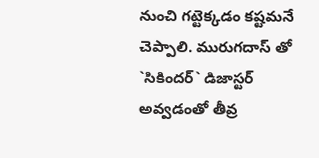నుంచి గట్టెక్కడం కష్టమనే చెప్పాలి. మురుగదాస్ తో `సికింద‌ర్` డిజాస్ట‌ర్ అవ్వ‌డంతో తీవ్ర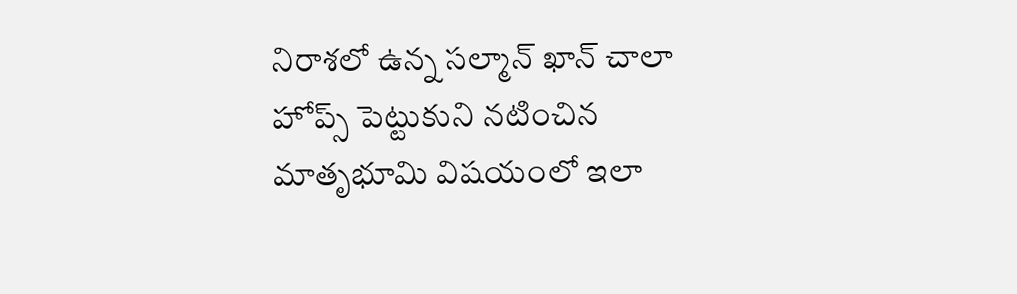నిరాశ‌లో ఉన్న స‌ల్మాన్ ఖాన్ చాలా హోప్స్ పెట్టుకుని న‌టించిన మాతృభూమి విష‌యంలో ఇలా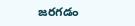జ‌ర‌గ‌డం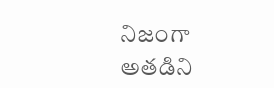నిజంగా అత‌డిని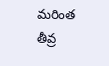మ‌రింత తీవ్ర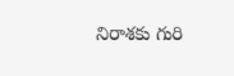నిరాశ‌కు గురి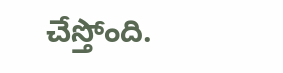చేస్తోంది.